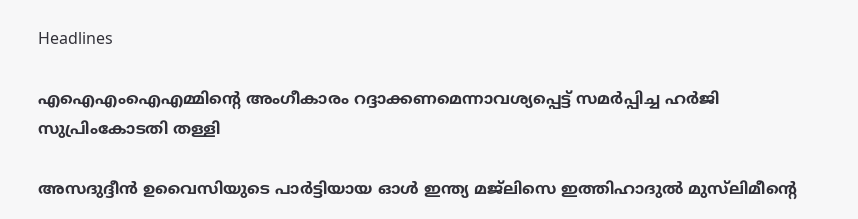Headlines

എഐഎംഐഎമ്മിന്റെ അംഗീകാരം റദ്ദാക്കണമെന്നാവശ്യപ്പെട്ട് സമർപ്പിച്ച ഹർജി സുപ്രിംകോടതി തള്ളി

അസദുദ്ദീന്‍ ഉവൈസിയുടെ പാര്‍ട്ടിയായ ഓൾ ഇന്ത്യ മജ്‌ലിസെ ഇത്തിഹാദുല്‍ മുസ്‌ലിമീന്റെ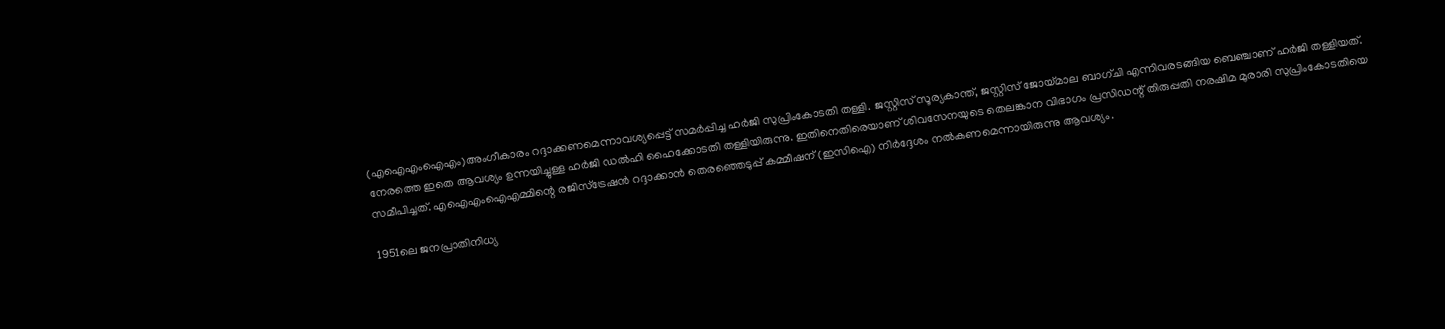(എഐഎംഐഎം)അംഗീകാരം റദ്ദാക്കണമെന്നാവശ്യപ്പെട്ട് സമർപ്പിച്ച ഹർജി സുപ്രിംകോടതി തള്ളി. ജസ്റ്റിസ് സൂര്യകാന്ത്, ജസ്റ്റിസ് ജോയ്മാല ബാഗ്ചി എന്നിവരടങ്ങിയ ബെഞ്ചാണ് ഹർജി തള്ളിയത്. നേരത്തെ ഇതെ ആവശ്യം ഉന്നയിച്ചുള്ള ഹർജി ഡല്‍ഹി ഹൈക്കോടതി തള്ളിയിരുന്നു. ഇതിനെതിരെയാണ് ശിവസേനയുടെ തെലങ്കാന വിഭാഗം പ്രസിഡന്റ് തിരുപ്പതി നരഷിമ മുരാരി സുപ്രിംകോടതിയെ സമീപിച്ചത്. എഐഎംഐഎമ്മിന്റെ രജിസ്ട്രേഷൻ റദ്ദാക്കാൻ തെരഞ്ഞെടുപ്പ് കമ്മീഷന് (ഇസിഐ) നിർദ്ദേശം നൽകണമെന്നായിരുന്നു ആവശ്യം.

1951ലെ ജനപ്രാതിനിധ്യ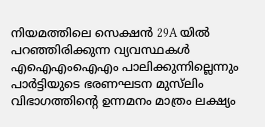നിയമത്തിലെ സെക്ഷൻ 29A യിൽ പറഞ്ഞിരിക്കുന്ന വ്യവസ്ഥകൾ എഐഎംഐഎം പാലിക്കുന്നില്ലെന്നും പാര്‍ട്ടിയുടെ ഭരണഘടന മുസ്‌ലിം വിഭാഗത്തിന്റെ ഉന്നമനം മാത്രം ലക്ഷ്യം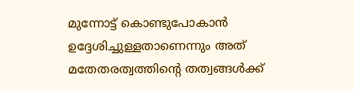മുന്നോട്ട് കൊണ്ടുപോകാൻ ഉദ്ദേശിച്ചുള്ളതാണെന്നും അത് മതേതരത്വത്തിന്റെ തത്വങ്ങൾക്ക്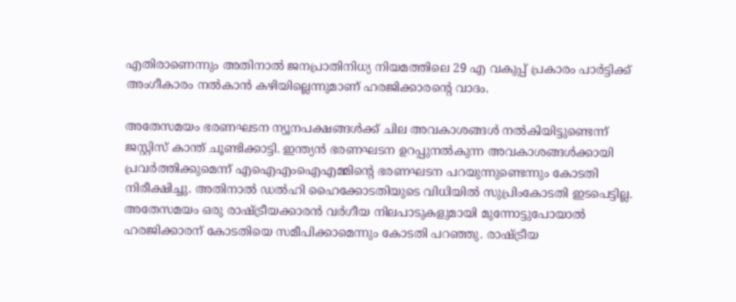എതിരാണെന്നും അതിനാൽ ജനപ്രാതിനിധ്യ നിയമത്തിലെ 29 എ വകുപ്പ് പ്രകാരം പാർട്ടിക്ക് അംഗീകാരം നൽകാൻ കഴിയില്ലെന്നുമാണ് ഹരജിക്കാരന്റെ വാദം.

അതേസമയം ഭരണഘടന ന്യൂനപക്ഷങ്ങൾക്ക് ചില അവകാശങ്ങൾ നൽകിയിട്ടുണ്ടെന്ന് ജസ്റ്റിസ് കാന്ത് ചൂണ്ടിക്കാട്ടി. ഇന്ത്യൻ ഭരണഘടന ഉറപ്പുനൽകുന്ന അവകാശങ്ങൾക്കായി പ്രവർത്തിക്കുമെന്ന് എഐഎംഐഎമ്മിന്റെ ഭരണഘടന പറയുന്നുണ്ടെന്നും കോടതി നിരീക്ഷിച്ചു. അതിനാല്‍ ഡല്‍ഹി ഹൈക്കോടതിയുടെ വിധിയില്‍ സുപ്രിംകോടതി ഇടപെട്ടില്ല. അതേസമയം ഒരു രാഷ്ട്രീയക്കാരന്‍ വര്‍ഗീയ നിലപാടുകളുമായി മുന്നോട്ടുപോയാല്‍ ഹരജിക്കാരന് കോടതിയെ സമീപിക്കാമെന്നും കോടതി പറഞ്ഞു. രാഷ്ട്രീയ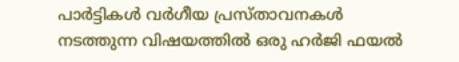പാർട്ടികൾ വർഗീയ പ്രസ്താവനകൾ നടത്തുന്ന വിഷയത്തിൽ ഒരു ഹർജി ഫയൽ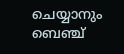ചെയ്യാനും ബെഞ്ച്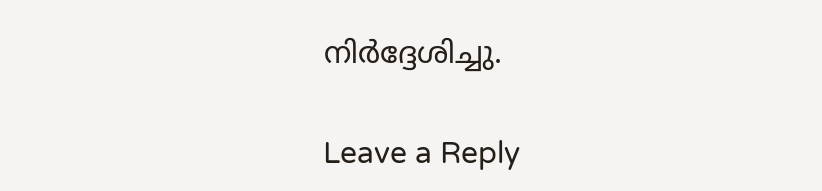നിർദ്ദേശിച്ചു.

Leave a Reply